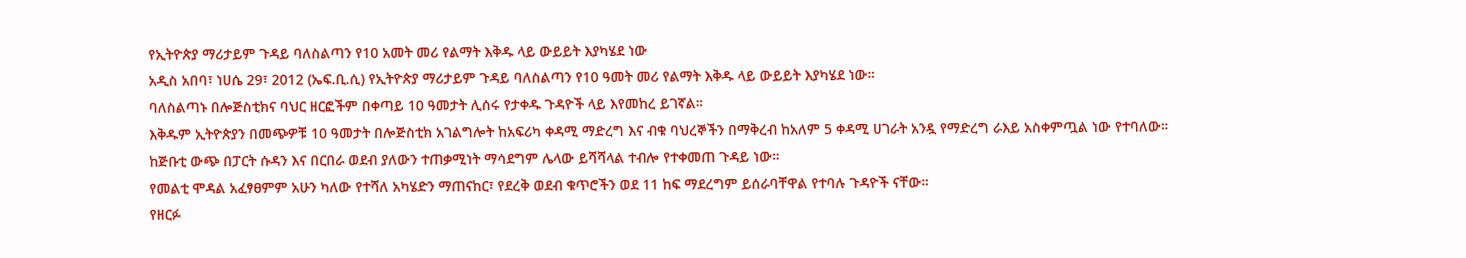የኢትዮጵያ ማሪታይም ጉዳይ ባለስልጣን የ10 አመት መሪ የልማት እቅዱ ላይ ውይይት እያካሄደ ነው
አዲስ አበባ፣ ነሀሴ 29፣ 2012 (ኤፍ.ቢ.ሲ) የኢትዮጵያ ማሪታይም ጉዳይ ባለስልጣን የ10 ዓመት መሪ የልማት እቅዱ ላይ ውይይት እያካሄደ ነው።
ባለስልጣኑ በሎጅስቲክና ባህር ዘርፎችም በቀጣይ 10 ዓመታት ሊሰሩ የታቀዱ ጉዳዮች ላይ እየመከረ ይገኛል።
እቅዱም ኢትዮጵያን በመጭዎቹ 10 ዓመታት በሎጅስቲክ አገልግሎት ከአፍሪካ ቀዳሚ ማድረግ እና ብቁ ባህረኞችን በማቅረብ ከአለም 5 ቀዳሚ ሀገራት አንዷ የማድረግ ራእይ አስቀምጧል ነው የተባለው።
ከጅቡቲ ውጭ በፓርት ሱዳን እና በርበራ ወደብ ያለውን ተጠቃሚነት ማሳደግም ሌላው ይሻሻላል ተብሎ የተቀመጠ ጉዳይ ነው።
የመልቲ ሞዳል አፈፃፀምም አሁን ካለው የተሻለ አካሄድን ማጠናከር፣ የደረቅ ወደብ ቁጥሮችን ወደ 11 ከፍ ማደረግም ይሰራባቸዋል የተባሉ ጉዳዮች ናቸው።
የዘርፉ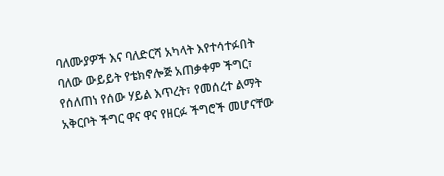ባለሙያዎች እና ባለድርሻ አካላት እየተሳተፉበት ባለው ውይይት የቴክኖሎጅ አጠቃቀም ችግር፣ የሰለጠነ የሰው ሃይል እጥረት፣ የመሰረተ ልማት አቅርቦት ችግር ዋና ዋና የዘርፉ ችግሮች መሆናቸው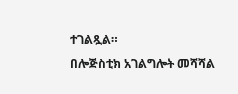ተገልጿል።
በሎጅስቲክ አገልግሎት መሻሻል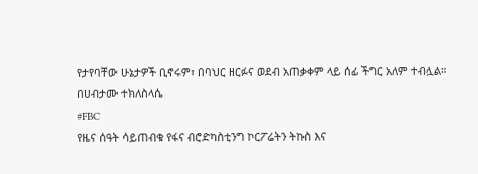የታየባቸው ሁኔታዎች ቢኖሩም፣ በባህር ዘርፉና ወደብ አጠቃቀም ላይ ሰፊ ችግር አለም ተብሏል።
በሀብታሙ ተክለስላሴ
#FBC
የዜና ሰዓት ሳይጠብቁ የፋና ብሮድካስቲንግ ኮርፖሬትን ትኩስ እና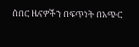ሰበር ዜናዎችን በፍጥነት በአጭር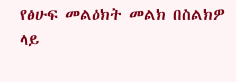የፅሁፍ መልዕክት መልክ በስልክዎ ላይ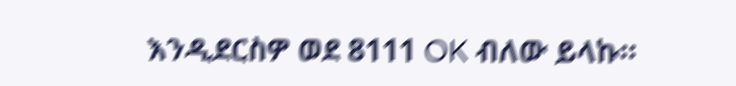እንዲደርስዎ ወደ 8111 OK ብለው ይላኩ።